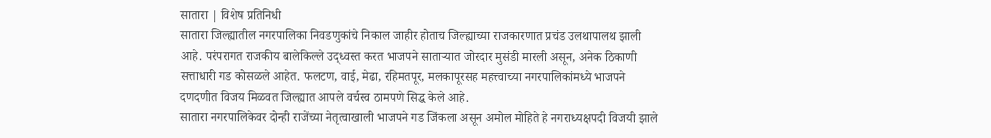सातारा | विशेष प्रतिनिधी
सातारा जिल्ह्यातील नगरपालिका निवडणुकांचे निकाल जाहीर होताच जिल्ह्याच्या राजकारणात प्रचंड उलथापालथ झाली आहे. परंपरागत राजकीय बालेकिल्ले उद्ध्वस्त करत भाजपने साताऱ्यात जोरदार मुसंडी मारली असून, अनेक ठिकाणी सत्ताधारी गड कोसळले आहेत. फलटण, वाई, मेढा, रहिमतपूर, मलकापूरसह महत्त्वाच्या नगरपालिकांमध्ये भाजपने दणदणीत विजय मिळवत जिल्ह्यात आपले वर्चस्व ठामपणे सिद्ध केले आहे.
सातारा नगरपालिकेवर दोन्ही राजेंच्या नेतृत्वाखाली भाजपने गड जिंकला असून अमोल मोहिते हे नगराध्यक्षपदी विजयी झाले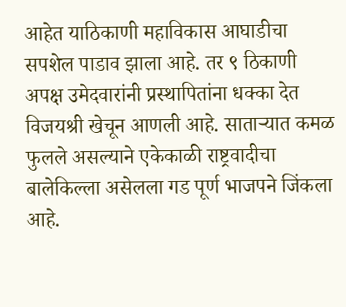आहेत याठिकाणी महाविकास आघाडीचा सपशेल पाडाव झाला आहे. तर ९ ठिकाणी अपक्ष उमेदवारांनी प्रस्थापितांना धक्का देत विजयश्री खेचून आणली आहे. साताऱ्यात कमळ फुलले असल्याने एकेकाळी राष्ट्रवादीचा बालेकिल्ला असेलला गड पूर्ण भाजपने जिंकला आहे.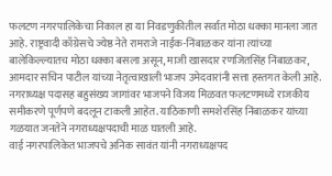फलटण नगरपालिकेचा निकाल हा या निवडणुकीतील सर्वात मोठा धक्का मानला जात आहे. राष्ट्रवादी काँग्रेसचे ज्येष्ठ नेते रामराजे नाईक-निंबाळकर यांना त्यांच्या बालेकिल्ल्यातच मोठा धक्का बसला असून, माजी खासदार रणजितसिंह निंबाळकर, आमदार सचिन पाटील यांच्या नेतृत्वाखाली भाजप उमेदवारांनी सत्ता हस्तगत केली आहे. नगराध्यक्ष पदासह बहुसंख्य जागांवर भाजपने विजय मिळवत फलटणमध्ये राजकीय समीकरणे पूर्णपणे बदलून टाकली आहेत. याठिकाणी समशेरसिंह निंबाळकर यांच्या गळयात जनतेने नगराध्यक्षपदाची माळ घातली आहे.
वाई नगरपालिकेत भाजपचे अनिक सावंत यांनी नगराध्यक्षपद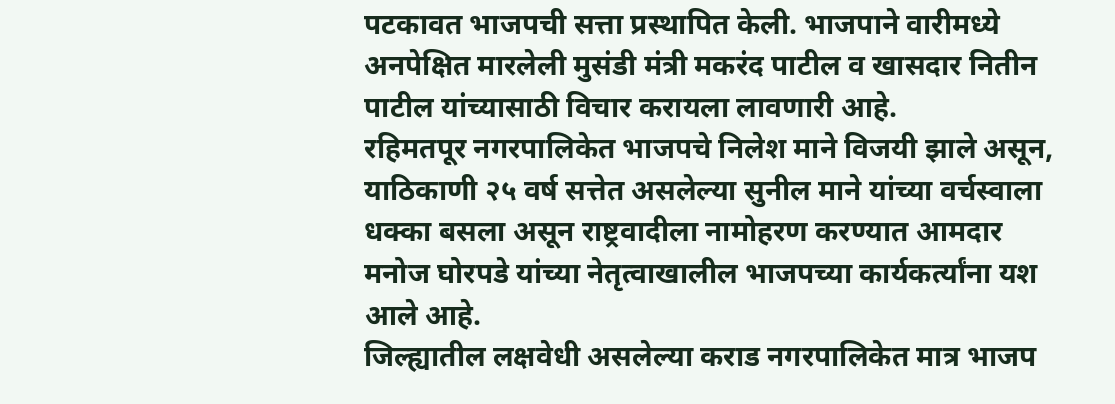पटकावत भाजपची सत्ता प्रस्थापित केली. भाजपाने वारीमध्ये अनपेक्षित मारलेली मुसंडी मंत्री मकरंद पाटील व खासदार नितीन पाटील यांच्यासाठी विचार करायला लावणारी आहे.
रहिमतपूर नगरपालिकेत भाजपचे निलेश माने विजयी झाले असून, याठिकाणी २५ वर्ष सत्तेत असलेल्या सुनील माने यांच्या वर्चस्वाला धक्का बसला असून राष्ट्रवादीला नामोहरण करण्यात आमदार मनोज घोरपडे यांच्या नेतृत्वाखालील भाजपच्या कार्यकर्त्यांना यश आले आहे.
जिल्ह्यातील लक्षवेधी असलेल्या कराड नगरपालिकेत मात्र भाजप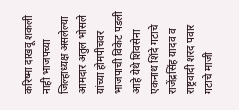करिष्मा दाखवू शकली नाही भाजपच्या जिल्हाध्यक्ष असलेल्या आमदार अतुल भोसले यांच्या होमपीचवर भाजपाची विकेट पडली आहे येथे शिवसेना एकनाथ शिंदे गटाचे राजेंद्रसिंह यादव व राष्ट्रवादी शरद पवार गटाचे माजी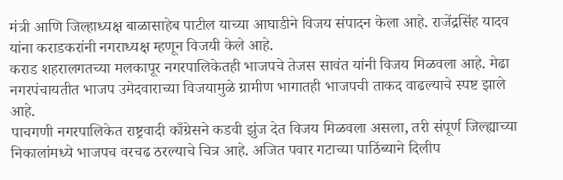मंत्री आणि जिल्हाध्यक्ष बाळासाहेब पाटील याच्या आघाडीने विजय संपादन केला आहे. राजेंद्रसिंह यादव यांना कराडकरांनी नगराध्यक्ष म्हणून विजयी केले आहे.
कराड शहरालगतच्या मलकापूर नगरपालिकेतही भाजपचे तेजस सावंत यांनी विजय मिळवला आहे. मेढा नगरपंचायतीत भाजप उमेदवाराच्या विजयामुळे ग्रामीण भागातही भाजपची ताकद वाढल्याचे स्पष्ट झाले आहे.
पाचगणी नगरपालिकेत राष्ट्रवादी काँग्रेसने कडवी झुंज देत विजय मिळवला असला, तरी संपूर्ण जिल्ह्याच्या निकालांमध्ये भाजपच वरचढ ठरल्याचे चित्र आहे. अजित पवार गटाच्या पाठिंब्याने दिलीप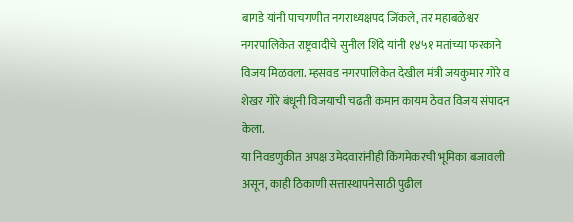बागडे यांनी पाचगणीत नगराध्यक्षपद जिंकले, तर महाबळेश्वर नगरपालिकेत राष्ट्रवादीचे सुनील शिंदे यांनी १४५१ मतांच्या फरकाने विजय मिळवला. म्हसवड नगरपालिकेत देखील मंत्री जयकुमार गोरे व शेखर गोरे बंधूनी विजयाची चढती कमान कायम ठेवत विजय संपादन केला.
या निवडणुकीत अपक्ष उमेदवारांनीही किंगमेकरची भूमिका बजावली असून, काही ठिकाणी सत्तास्थापनेसाठी पुढील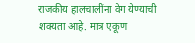राजकीय हालचालींना वेग येण्याची शक्यता आहे. मात्र एकूण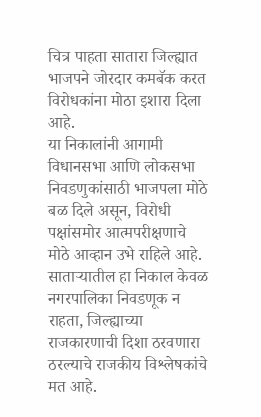चित्र पाहता सातारा जिल्ह्यात भाजपने जोरदार कमबॅक करत विरोधकांना मोठा इशारा दिला आहे.
या निकालांनी आगामी विधानसभा आणि लोकसभा निवडणुकांसाठी भाजपला मोठे बळ दिले असून, विरोधी पक्षांसमोर आत्मपरीक्षणाचे मोठे आव्हान उभे राहिले आहे. साताऱ्यातील हा निकाल केवळ नगरपालिका निवडणूक न राहता, जिल्ह्याच्या राजकारणाची दिशा ठरवणारा ठरल्याचे राजकीय विश्लेषकांचे मत आहे.